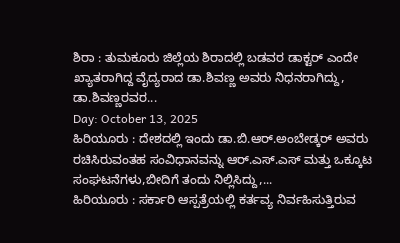ಶಿರಾ : ತುಮಕೂರು ಜಿಲ್ಲೆಯ ಶಿರಾದಲ್ಲಿ ಬಡವರ ಡಾಕ್ಟರ್ ಎಂದೇ ಖ್ಯಾತರಾಗಿದ್ದ ವೈದ್ಯರಾದ ಡಾ.ಶಿವಣ್ಣ ಅವರು ನಿಧನರಾಗಿದ್ದು, ಡಾ.ಶಿವಣ್ಣರವರ...
Day: October 13, 2025
ಹಿರಿಯೂರು : ದೇಶದಲ್ಲಿ ಇಂದು ಡಾ.ಬಿ.ಆರ್.ಅಂಬೇಡ್ಕರ್ ಅವರು ರಚಿಸಿರುವಂತಹ ಸಂವಿಧಾನವನ್ನು ಆರ್.ಎಸ್.ಎಸ್ ಮತ್ತು ಒಕ್ಕೂಟ ಸಂಘಟನೆಗಳು,ಬೀದಿಗೆ ತಂದು ನಿಲ್ಲಿಸಿದ್ದು,...
ಹಿರಿಯೂರು : ಸರ್ಕಾರಿ ಆಸ್ಪತ್ರೆಯಲ್ಲಿ ಕರ್ತವ್ಯ ನಿರ್ವಹಿಸುತ್ತಿರುವ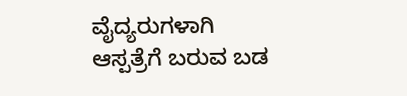ವೈದ್ಯರುಗಳಾಗಿ ಆಸ್ಪತ್ರೆಗೆ ಬರುವ ಬಡ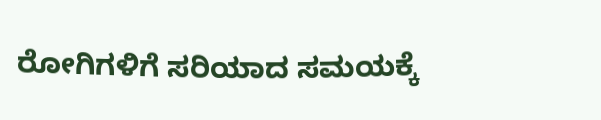ರೋಗಿಗಳಿಗೆ ಸರಿಯಾದ ಸಮಯಕ್ಕೆ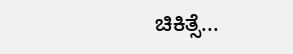ಚಿಕಿತ್ಸೆ...